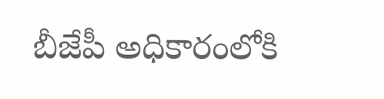బీజేపీ అధికారంలోకి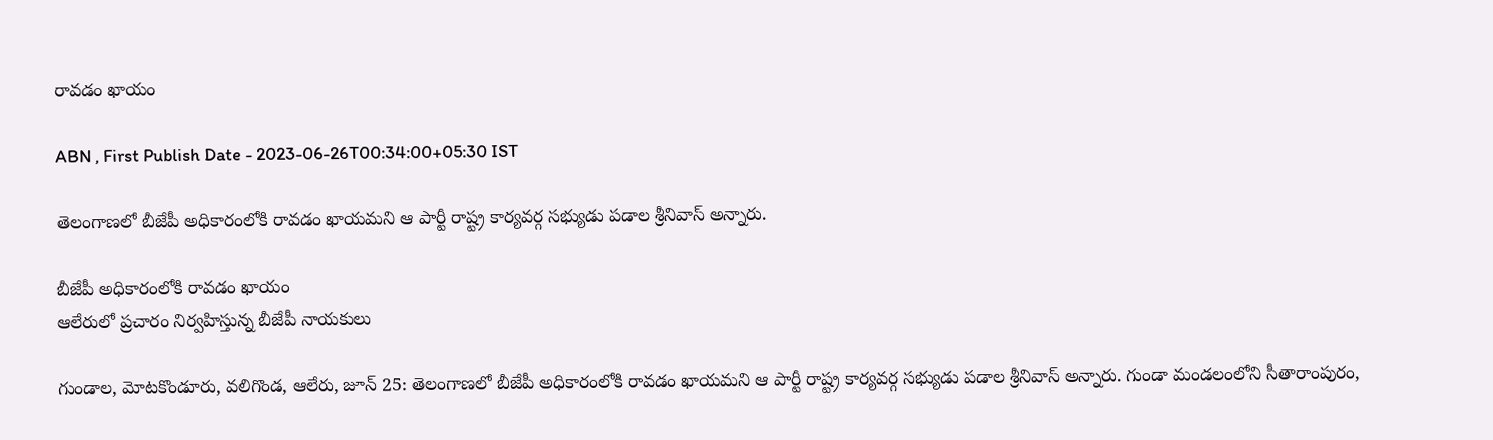రావడం ఖాయం

ABN , First Publish Date - 2023-06-26T00:34:00+05:30 IST

తెలంగాణలో బీజేపీ అధికారంలోకి రావడం ఖాయమని ఆ పార్టీ రాష్ట్ర కార్యవర్గ సభ్యుడు పడాల శ్రీనివాస్‌ అన్నారు.

బీజేపీ అధికారంలోకి రావడం ఖాయం
ఆలేరులో ప్రచారం నిర్వహిస్తున్న బీజేపీ నాయకులు

గుండాల, మోటకొండూరు, వలిగొండ, ఆలేరు, జూన్‌ 25: తెలంగాణలో బీజేపీ అధికారంలోకి రావడం ఖాయమని ఆ పార్టీ రాష్ట్ర కార్యవర్గ సభ్యుడు పడాల శ్రీనివాస్‌ అన్నారు. గుండా మండలంలోని సీతారాంపురం,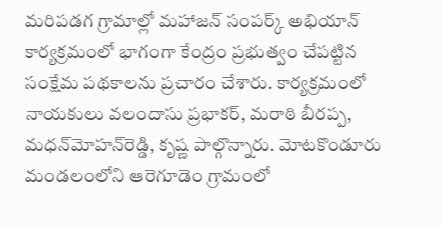మరిపడగ గ్రామాల్లో మహాజన్‌ సంపర్క్‌ అభియాన్‌ కార్యక్రమంలో భాగంగా కేంద్రం ప్రభుత్వం చేపట్టిన సంక్షేమ పథకాలను ప్రచారం చేశారు. కార్యక్రమంలో నాయకులు వలందాసు ప్రభాకర్‌, మరాఠి బీరప్ప, మధన్‌మోహన్‌రెడ్డి, కృష్ణ పాల్గొన్నారు. మోటకొండూరు మండలంలోని ఆరెగూడెం గ్రామంలో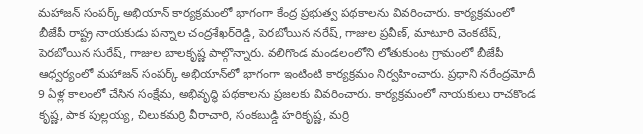మహాజన్‌ సంపర్క్‌ అభియాన్‌ కార్యక్రమంలో భాగంగా కేంద్ర ప్రభుత్వ పథకాలను వివరించారు. కార్యక్రమంలో బీజేపీ రాష్ట్ర నాయకుడు పన్నాల చంద్రశేఖర్‌రెడ్డి, పెరబోయిన నరేష్‌, గాజుల ప్రవీణ్‌, మాటూరి వెంకటేష్‌, పెరబోయిన సురేష్‌, గాజుల బాలకృష్ణ పాల్గొన్నారు. వలిగొండ మండలంలోని లోతుకుంట గ్రామంలో బీజేపీ ఆధ్వర్యంలో మహాజన్‌ సంపర్క్‌ అభియాన్‌లో భాగంగా ఇంటింటి కార్యక్రమం నిర్వహించారు. ప్రధాని నరేంద్రమోదీ 9 ఏళ్ల కాలంలో చేసిన సంక్షేమ, అభివృద్ధి పథకాలను ప్రజలకు వివరించారు. కార్యక్రమంలో నాయకులు రాచకొండ కృష్ణ, పాక పుల్లయ్య, చిలుకమర్రి వీరాచారి, సంకబుడ్డి హరికృష్ణ, మర్రి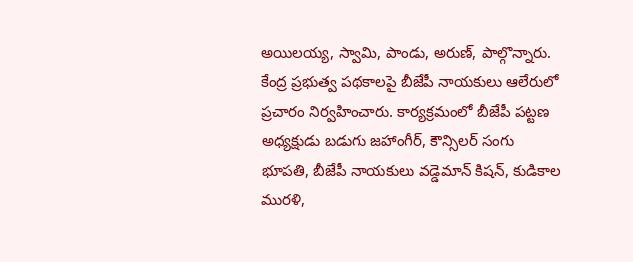అయిలయ్య, స్వామి, పాండు, అరుణ్‌, పాల్గొన్నారు. కేంద్ర ప్రభుత్వ పథకాలపై బీజేపీ నాయకులు ఆలేరులో ప్రచారం నిర్వహించారు. కార్యక్రమంలో బీజేపీ పట్టణ అధ్యక్షుడు బడుగు జహాంగీర్‌, కౌన్సిలర్‌ సంగు భూపతి, బీజేపీ నాయకులు వడ్డెమాన్‌ కిషన్‌, కుడికాల మురళి,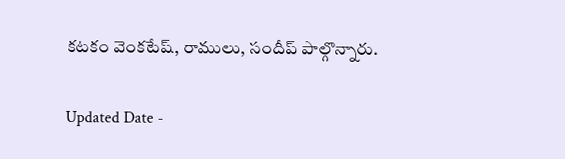కటకం వెంకటేష్‌, రాములు, సందీప్‌ పాల్గొన్నారు.

Updated Date -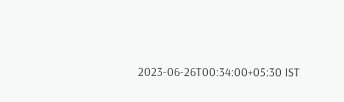2023-06-26T00:34:00+05:30 IST